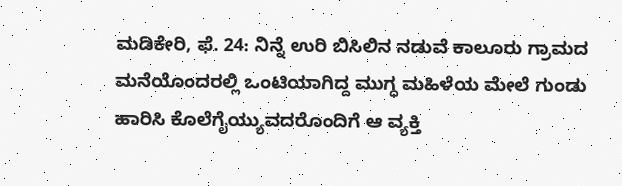ಮಡಿಕೇರಿ, ಫೆ. 24: ನಿನ್ನೆ ಉರಿ ಬಿಸಿಲಿನ ನಡುವೆ ಕಾಲೂರು ಗ್ರಾಮದ ಮನೆಯೊಂದರಲ್ಲಿ ಒಂಟಿಯಾಗಿದ್ದ ಮುಗ್ಧ ಮಹಿಳೆಯ ಮೇಲೆ ಗುಂಡು ಹಾರಿಸಿ ಕೊಲೆಗೈಯ್ಯುವದರೊಂದಿಗೆ ಆ ವ್ಯಕ್ತಿ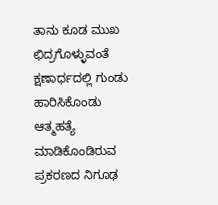ತಾನು ಕೂಡ ಮುಖ ಛಿದ್ರಗೊಳ್ಳುವಂತೆ ಕ್ಷಣಾರ್ಧದಲ್ಲಿ ಗುಂಡು ಹಾರಿಸಿಕೊಂಡು ಆತ್ಮಹತ್ಯೆ ಮಾಡಿಕೊಂಡಿರುವ ಪ್ರಕರಣದ ನಿಗೂಢ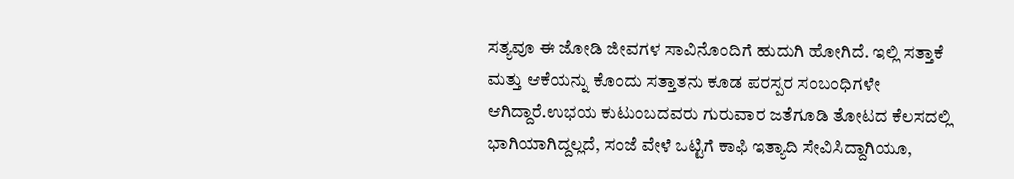ಸತ್ಯವೂ ಈ ಜೋಡಿ ಜೀವಗಳ ಸಾವಿನೊಂದಿಗೆ ಹುದುಗಿ ಹೋಗಿದೆ. ಇಲ್ಲಿ ಸತ್ತಾಕೆ ಮತ್ತು ಆಕೆಯನ್ನು ಕೊಂದು ಸತ್ತಾತನು ಕೂಡ ಪರಸ್ಪರ ಸಂಬಂಧಿಗಳೇ ಆಗಿದ್ದಾರೆ.ಉಭಯ ಕುಟುಂಬದವರು ಗುರುವಾರ ಜತೆಗೂಡಿ ತೋಟದ ಕೆಲಸದಲ್ಲಿ ಭಾಗಿಯಾಗಿದ್ದಲ್ಲದೆ, ಸಂಜೆ ವೇಳೆ ಒಟ್ಟಿಗೆ ಕಾಫಿ ಇತ್ಯಾದಿ ಸೇವಿಸಿದ್ದಾಗಿಯೂ,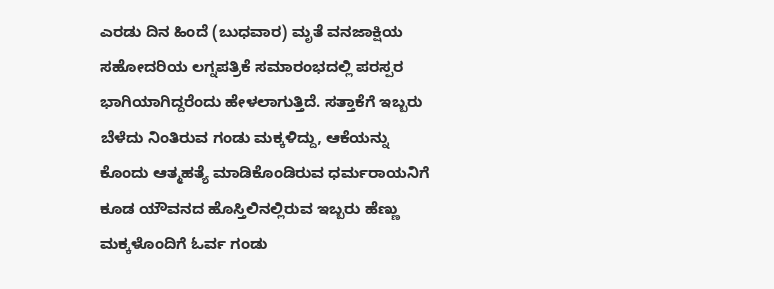ಎರಡು ದಿನ ಹಿಂದೆ (ಬುಧವಾರ) ಮೃತೆ ವನಜಾಕ್ಷಿಯ ಸಹೋದರಿಯ ಲಗ್ನಪತ್ರಿಕೆ ಸಮಾರಂಭದಲ್ಲಿ ಪರಸ್ಪರ ಭಾಗಿಯಾಗಿದ್ದರೆಂದು ಹೇಳಲಾಗುತ್ತಿದೆ. ಸತ್ತಾಕೆಗೆ ಇಬ್ಬರು ಬೆಳೆದು ನಿಂತಿರುವ ಗಂಡು ಮಕ್ಕಳಿದ್ದು, ಆಕೆಯನ್ನು ಕೊಂದು ಆತ್ಮಹತ್ಯೆ ಮಾಡಿಕೊಂಡಿರುವ ಧರ್ಮರಾಯನಿಗೆ ಕೂಡ ಯೌವನದ ಹೊಸ್ತಿಲಿನಲ್ಲಿರುವ ಇಬ್ಬರು ಹೆಣ್ಣು ಮಕ್ಕಳೊಂದಿಗೆ ಓರ್ವ ಗಂಡು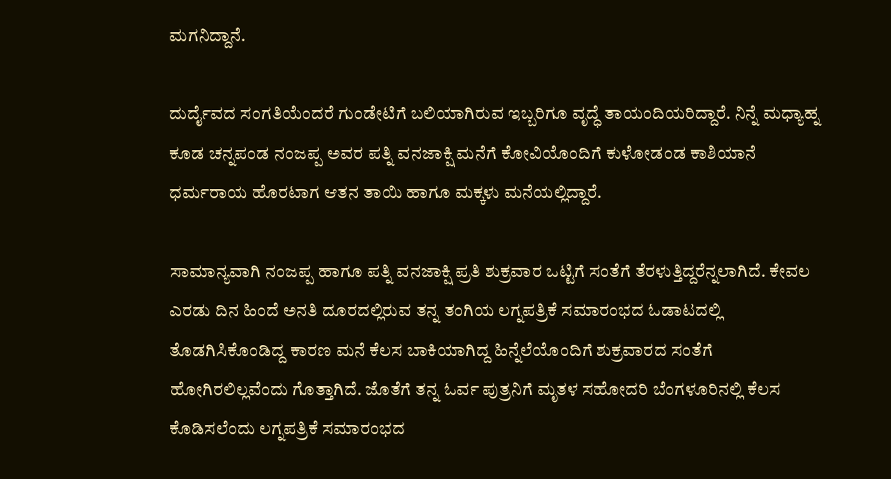ಮಗನಿದ್ದಾನೆ.

ದುರ್ದೈವದ ಸಂಗತಿಯೆಂದರೆ ಗುಂಡೇಟಿಗೆ ಬಲಿಯಾಗಿರುವ ಇಬ್ಬರಿಗೂ ವೃದ್ಧೆ ತಾಯಂದಿಯರಿದ್ದಾರೆ. ನಿನ್ನೆ ಮಧ್ಯಾಹ್ನ ಕೂಡ ಚನ್ನಪಂಡ ನಂಜಪ್ಪ ಅವರ ಪತ್ನಿ ವನಜಾಕ್ಷಿ ಮನೆಗೆ ಕೋವಿಯೊಂದಿಗೆ ಕುಳೋಡಂಡ ಕಾಶಿಯಾನೆ ಧರ್ಮರಾಯ ಹೊರಟಾಗ ಆತನ ತಾಯಿ ಹಾಗೂ ಮಕ್ಕಳು ಮನೆಯಲ್ಲಿದ್ದಾರೆ.

ಸಾಮಾನ್ಯವಾಗಿ ನಂಜಪ್ಪ ಹಾಗೂ ಪತ್ನಿ ವನಜಾಕ್ಷಿ ಪ್ರತಿ ಶುಕ್ರವಾರ ಒಟ್ಟಿಗೆ ಸಂತೆಗೆ ತೆರಳುತ್ತಿದ್ದರೆನ್ನಲಾಗಿದೆ. ಕೇವಲ ಎರಡು ದಿನ ಹಿಂದೆ ಅನತಿ ದೂರದಲ್ಲಿರುವ ತನ್ನ ತಂಗಿಯ ಲಗ್ನಪತ್ರಿಕೆ ಸಮಾರಂಭದ ಓಡಾಟದಲ್ಲಿ ತೊಡಗಿಸಿಕೊಂಡಿದ್ದ ಕಾರಣ ಮನೆ ಕೆಲಸ ಬಾಕಿಯಾಗಿದ್ದ ಹಿನ್ನೆಲೆಯೊಂದಿಗೆ ಶುಕ್ರವಾರದ ಸಂತೆಗೆ ಹೋಗಿರಲಿಲ್ಲವೆಂದು ಗೊತ್ತಾಗಿದೆ. ಜೊತೆಗೆ ತನ್ನ ಓರ್ವ ಪುತ್ರನಿಗೆ ಮೃತಳ ಸಹೋದರಿ ಬೆಂಗಳೂರಿನಲ್ಲಿ ಕೆಲಸ ಕೊಡಿಸಲೆಂದು ಲಗ್ನಪತ್ರಿಕೆ ಸಮಾರಂಭದ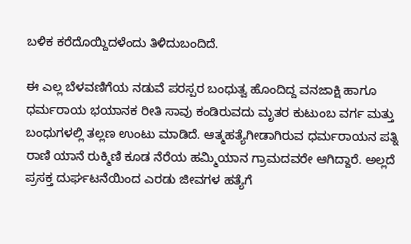ಬಳಿಕ ಕರೆದೊಯ್ದಿದಳೆಂದು ತಿಳಿದುಬಂದಿದೆ.

ಈ ಎಲ್ಲ ಬೆಳವಣಿಗೆಯ ನಡುವೆ ಪರಸ್ಪರ ಬಂಧುತ್ವ ಹೊಂದಿದ್ದ ವನಜಾಕ್ಷಿ ಹಾಗೂ ಧರ್ಮರಾಯ ಭಯಾನಕ ರೀತಿ ಸಾವು ಕಂಡಿರುವದು ಮೃತರ ಕುಟುಂಬ ವರ್ಗ ಮತ್ತು ಬಂಧುಗಳಲ್ಲಿ ತಲ್ಲಣ ಉಂಟು ಮಾಡಿದೆ. ಆತ್ಮಹತ್ಯೆಗೀಡಾಗಿರುವ ಧರ್ಮರಾಯನ ಪತ್ನಿ ರಾಣಿ ಯಾನೆ ರುಕ್ಮಿಣಿ ಕೂಡ ನೆರೆಯ ಹಮ್ಮಿಯಾನ ಗ್ರಾಮದವರೇ ಆಗಿದ್ದಾರೆ. ಅಲ್ಲದೆ ಪ್ರಸಕ್ತ ದುರ್ಘಟನೆಯಿಂದ ಎರಡು ಜೀವಗಳ ಹತ್ಯೆಗೆ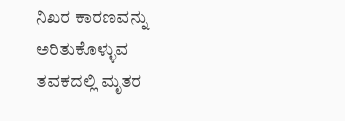ನಿಖರ ಕಾರಣವನ್ನು ಅರಿತುಕೊಳ್ಳುವ ತವಕದಲ್ಲಿ ಮೃತರ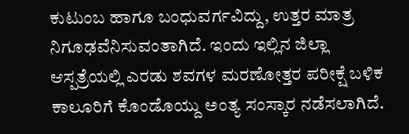ಕುಟುಂಬ ಹಾಗೂ ಬಂಧುವರ್ಗವಿದ್ದು, ಉತ್ತರ ಮಾತ್ರ ನಿಗೂಢವೆನಿಸುವಂತಾಗಿದೆ. ಇಂದು ಇಲ್ಲಿನ ಜಿಲ್ಲಾ ಆಸ್ಪತ್ರೆಯಲ್ಲಿ ಎರಡು ಶವಗಳ ಮರಣೋತ್ತರ ಪರೀಕ್ಷೆ ಬಳಿಕ ಕಾಲೂರಿಗೆ ಕೊಂಡೊಯ್ದು ಅಂತ್ಯ ಸಂಸ್ಕಾರ ನಡೆಸಲಾಗಿದೆ.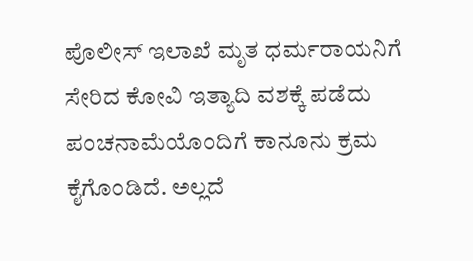ಪೊಲೀಸ್ ಇಲಾಖೆ ಮೃತ ಧರ್ಮರಾಯನಿಗೆ ಸೇರಿದ ಕೋವಿ ಇತ್ಯಾದಿ ವಶಕ್ಕೆ ಪಡೆದು ಪಂಚನಾಮೆಯೊಂದಿಗೆ ಕಾನೂನು ಕ್ರಮ ಕೈಗೊಂಡಿದೆ. ಅಲ್ಲದೆ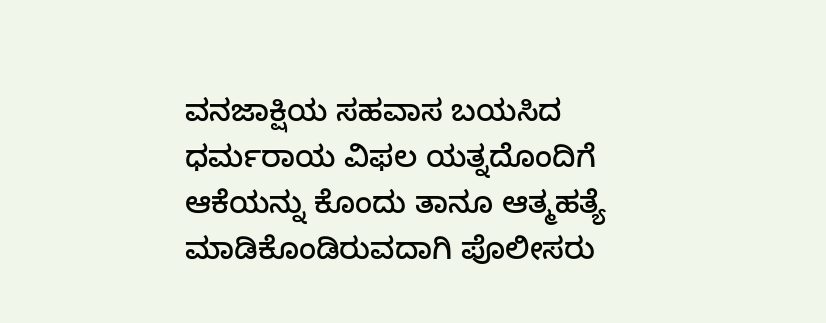ವನಜಾಕ್ಷಿಯ ಸಹವಾಸ ಬಯಸಿದ ಧರ್ಮರಾಯ ವಿಫಲ ಯತ್ನದೊಂದಿಗೆ ಆಕೆಯನ್ನು ಕೊಂದು ತಾನೂ ಆತ್ಮಹತ್ಯೆ ಮಾಡಿಕೊಂಡಿರುವದಾಗಿ ಪೊಲೀಸರು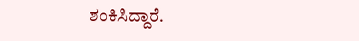ಶಂಕಿಸಿದ್ದಾರೆ.